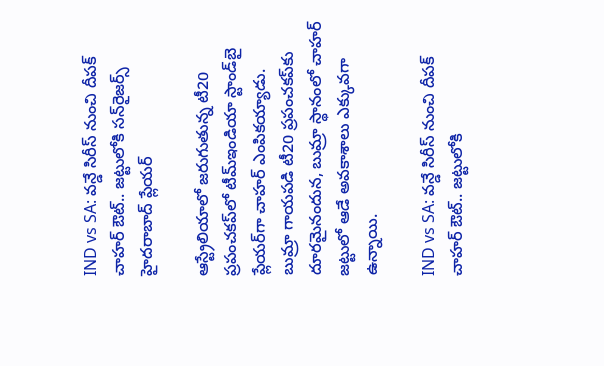IND vs SA: వన్డే సిరీస్ నుంచి దీపక్ చాహర్ ఔట్.. జట్టులోకి సన్‌రైజర్స్‌ హైదరాబాద్‌ ప్లేయర్‌

ఆస్ట్రేలియాలో జరుగుతున్న టీ20 ప్రపంచకప్‌లో టీమ్‌ఇండియా స్టాండ్‌బై ప్లేయర్‌గా చాహర్ ఎంపికయ్యాడు.  బుమ్రా గాయపడి టీ20 ప్రపంచకప్‌కు దూరమైనందున, బుమ్రా స్థానంలో చాహర్ జట్టులో ఆడే అవకాశాలు ఎక్కువగా ఉన్నాయి.

IND vs SA: వన్డే సిరీస్ నుంచి దీపక్ చాహర్ ఔట్.. జట్టులోకి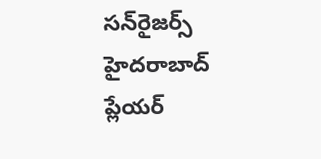సన్‌రైజర్స్‌ హైదరాబాద్‌ ప్లేయర్‌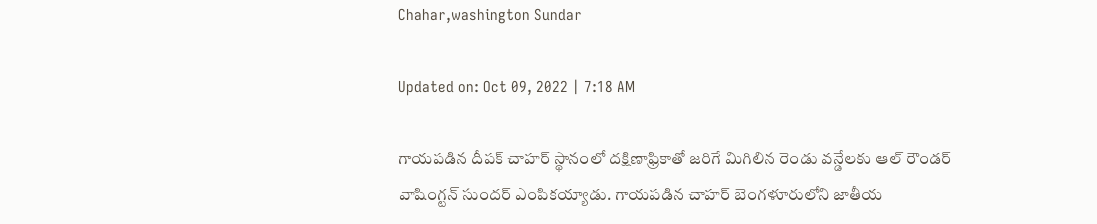Chahar,washington Sundar

Updated on: Oct 09, 2022 | 7:18 AM

గాయపడిన దీపక్ చాహర్ స్థానంలో దక్షిణాఫ్రికాతో జరిగే మిగిలిన రెండు వన్డేలకు ఆల్ రౌండర్ వాషింగ్టన్ సుందర్ ఎంపికయ్యాడు. గాయపడిన చాహర్ బెంగళూరులోని జాతీయ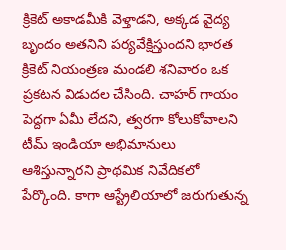క్రికెట్ అకాడమీకి వెళ్తాడని, అక్కడ వైద్య బృందం అతనిని పర్యవేక్షిస్తుందని భారత క్రికెట్ నియంత్రణ మండలి శనివారం ఒక ప్రకటన విడుదల చేసింది. చాహర్ గాయం పెద్దగా ఏమీ లేదని, త్వరగా కోలుకోవాలని టీమ్ ఇండియా అభిమానులు ఆశిస్తున్నారని ప్రాథమిక నివేదికలో పేర్కొంది. కాగా ఆస్ట్రేలియాలో జరుగుతున్న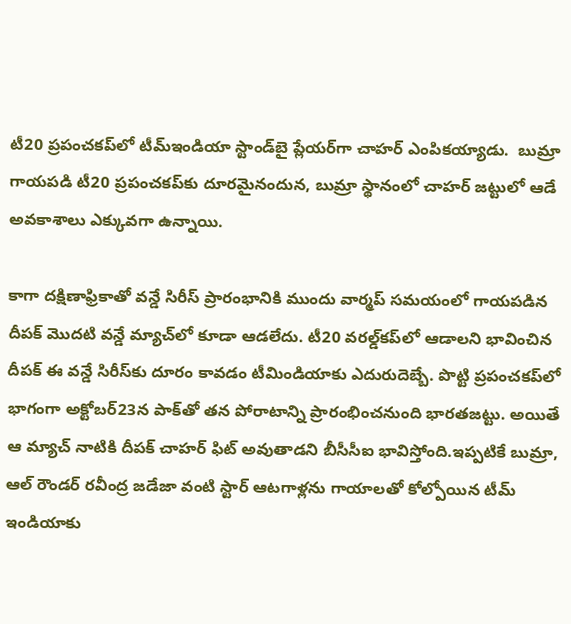టీ20 ప్రపంచకప్‌లో టీమ్‌ఇండియా స్టాండ్‌బై ప్లేయర్‌గా చాహర్ ఎంపికయ్యాడు.  బుమ్రా గాయపడి టీ20 ప్రపంచకప్‌కు దూరమైనందున, బుమ్రా స్థానంలో చాహర్ జట్టులో ఆడే అవకాశాలు ఎక్కువగా ఉన్నాయి.

కాగా దక్షిణాఫ్రికాతో వన్డే సిరీస్ ప్రారంభానికి ముందు వార్మప్ సమయంలో గాయపడిన దీపక్ మొదటి వన్డే మ్యాచ్‌లో కూడా ఆడలేదు. టీ20 వరల్డ్‌కప్‌లో ఆడాలని భావించిన దీపక్ ఈ వన్డే సిరీస్‌కు దూరం కావడం టీమిండియాకు ఎదురుదెబ్బే. పొట్టి ప్రపంచకప్‌లో భాగంగా అక్టోబర్‌23న పాక్‌తో తన పోరాటాన్ని ప్రారంభించనుంది భారతజట్టు. అయితే ఆ మ్యాచ్ నాటికి దీపక్ చాహర్ ఫిట్ అవుతాడని బీసీసీఐ భావిస్తోంది.ఇప్పటికే బుమ్రా, ఆల్ రౌండర్ రవీంద్ర జడేజా వంటి స్టార్ ఆటగాళ్లను గాయాలతో కోల్పోయిన టీమ్ ఇండియాకు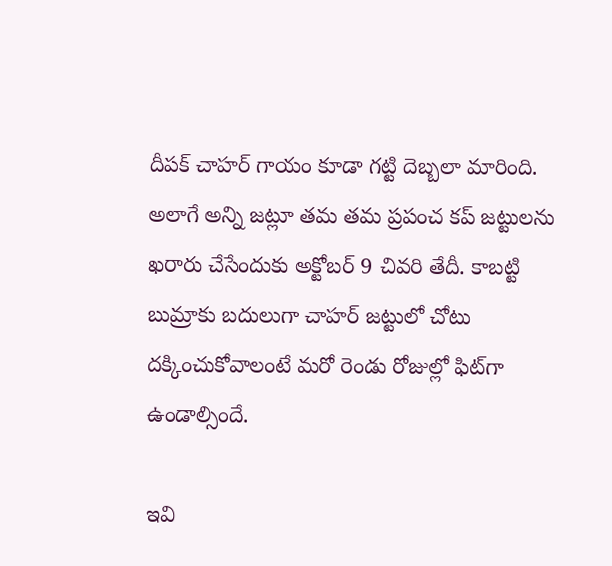దీపక్ చాహర్ గాయం కూడా గట్టి దెబ్బలా మారింది. అలాగే అన్ని జట్లూ తమ తమ ప్రపంచ కప్ జట్టులను ఖరారు చేసేందుకు అక్టోబర్ 9 చివరి తేదీ. కాబట్టి బుమ్రాకు బదులుగా చాహర్ జట్టులో చోటు దక్కించుకోవాలంటే మరో రెండు రోజుల్లో ఫిట్‌గా ఉండాల్సిందే.

ఇవి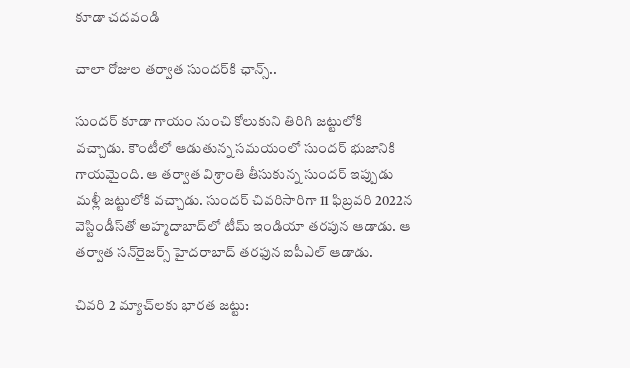కూడా చదవండి

చాలా రోజుల తర్వాత సుందర్‌కి ఛాన్స్‌..

సుందర్ కూడా గాయం నుంచి కోలుకుని తిరిగి జట్టులోకి వచ్చాడు. కౌంటీలో ఆడుతున్న సమయంలో సుందర్ భుజానికి గాయమైంది. ఆ తర్వాత విశ్రాంతి తీసుకున్న సుందర్ ఇప్పుడు మళ్లీ జట్టులోకి వచ్చాడు. సుందర్ చివరిసారిగా 11 ఫిబ్రవరి 2022న వెస్టిండీస్‌తో అహ్మదాబాద్‌లో టీమ్ ఇండియా తరపున ఆడాడు. ఆ తర్వాత సన్‌రైజర్స్ హైదరాబాద్ తరఫున ఐపీఎల్ ఆడాడు.

చివరి 2 మ్యాచ్‌లకు భారత జట్టు: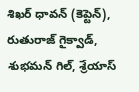శిఖర్ ధావన్ (కెప్టెన్), రుతురాజ్ గైక్వాడ్, శుభమన్ గిల్, శ్రేయాస్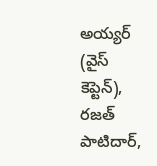అయ్యర్ (వైస్ కెప్టెన్), రజత్ పాటిదార్,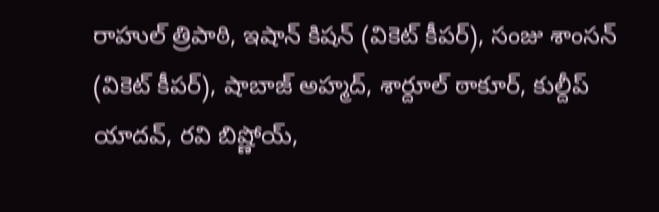రాహుల్ త్రిపాఠి, ఇషాన్ కిషన్ (వికెట్ కీపర్), సంజు శాంసన్ (వికెట్ కీపర్), షాబాజ్ అహ్మద్, శార్దూల్ ఠాకూర్, కుల్దీప్ యాదవ్, రవి బిష్ణోయ్,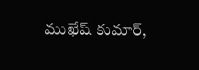ముఖేష్ కుమార్,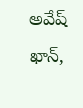అవేష్ ఖాన్,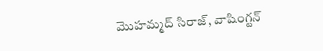మొహమ్మద్ సిరాజ్, వాషింగ్టన్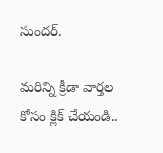సుందర్.

మరిన్ని క్రీడా వార్తల కోసం క్లిక్ చేయండి..